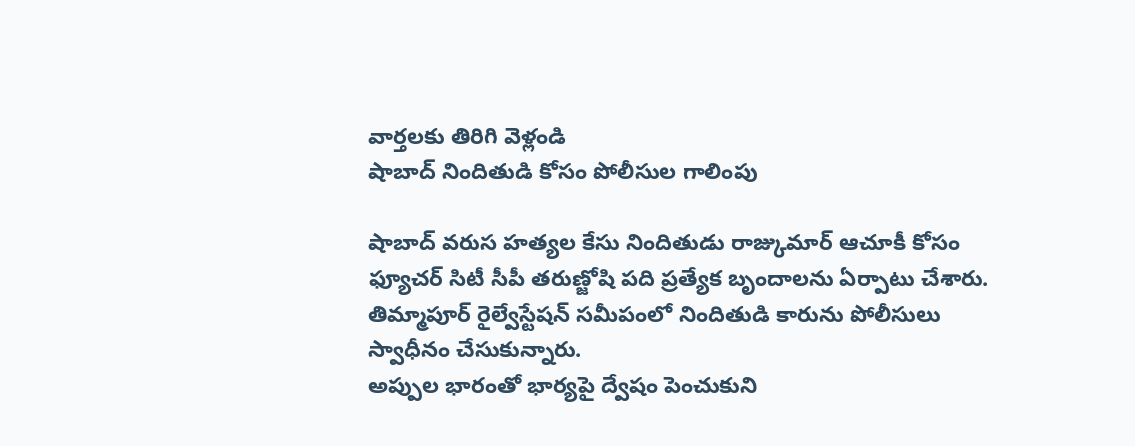వార్తలకు తిరిగి వెళ్లండి
షాబాద్ నిందితుడి కోసం పోలీసుల గాలింపు

షాబాద్ వరుస హత్యల కేసు నిందితుడు రాజ్కుమార్ ఆచూకీ కోసం ఫ్యూచర్ సిటీ సీపీ తరుణ్జోషి పది ప్రత్యేక బృందాలను ఏర్పాటు చేశారు. తిమ్మాపూర్ రైల్వేస్టేషన్ సమీపంలో నిందితుడి కారును పోలీసులు స్వాధీనం చేసుకున్నారు.
అప్పుల భారంతో భార్యపై ద్వేషం పెంచుకుని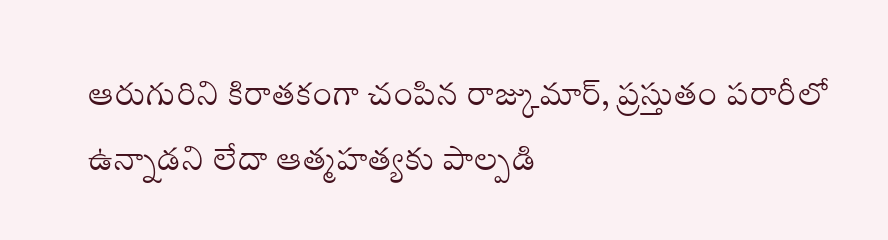ఆరుగురిని కిరాతకంగా చంపిన రాజ్కుమార్, ప్రస్తుతం పరారీలో ఉన్నాడని లేదా ఆత్మహత్యకు పాల్పడి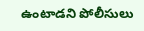ఉంటాడని పోలీసులు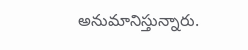అనుమానిస్తున్నారు.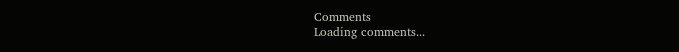Comments
Loading comments...